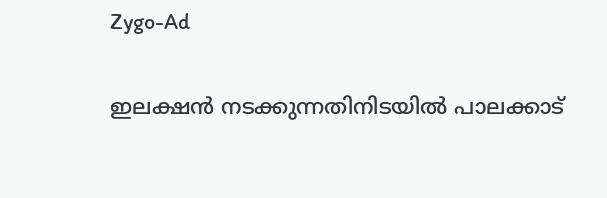Zygo-Ad

ഇലക്ഷൻ നടക്കുന്നതിനിടയിൽ പാലക്കാട്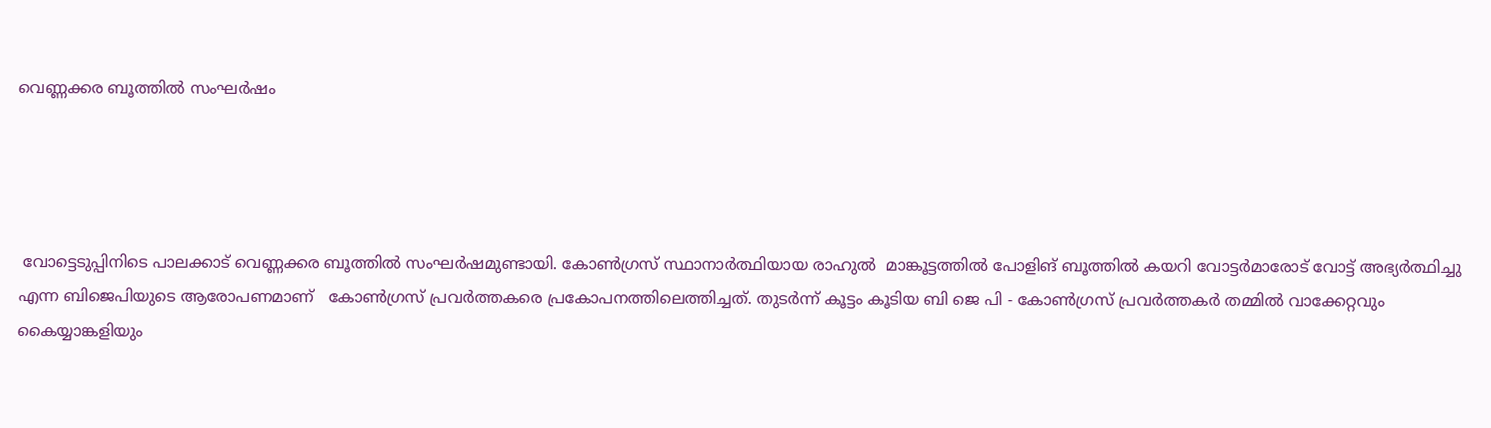വെണ്ണക്കര ബൂത്തിൽ സംഘർഷം




 വോട്ടെടുപ്പിനിടെ പാലക്കാട് വെണ്ണക്കര ബൂത്തിൽ സംഘർഷമുണ്ടായി. കോൺഗ്രസ് സ്ഥാനാർത്ഥിയായ രാഹുൽ  മാങ്കൂട്ടത്തിൽ പോളിങ് ബൂത്തിൽ കയറി വോട്ടർമാരോട് വോട്ട് അഭ്യർത്ഥിച്ചു എന്ന ബിജെപിയുടെ ആരോപണമാണ്   കോൺഗ്രസ് പ്രവർത്തകരെ പ്രകോപനത്തിലെത്തിച്ചത്. തുടർന്ന് കൂട്ടം കൂടിയ ബി ജെ പി - കോൺഗ്രസ് പ്രവർത്തകർ തമ്മിൽ വാക്കേറ്റവും കൈയ്യാങ്കളിയും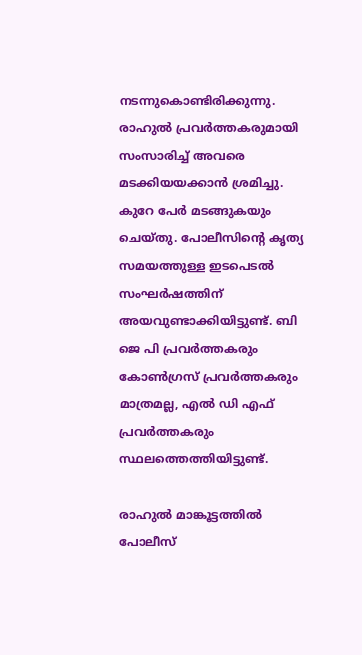നടന്നുകൊണ്ടിരിക്കുന്നു. രാഹുൽ പ്രവർത്തകരുമായി സംസാരിച്ച് അവരെ മടക്കിയയക്കാൻ ശ്രമിച്ചു. കുറേ പേർ മടങ്ങുകയും ചെയ്തു. പോലീസിന്റെ കൃത്യ സമയത്തുള്ള ഇടപെടൽ സംഘർഷത്തിന് അയവുണ്ടാക്കിയിട്ടുണ്ട്. ബി ജെ പി പ്രവർത്തകരും കോൺഗ്രസ് പ്രവർത്തകരും മാത്രമല്ല, എൽ ഡി എഫ് പ്രവർത്തകരും സ്ഥലത്തെത്തിയിട്ടുണ്ട്.

രാഹുൽ മാങ്കൂട്ടത്തിൽ പോലീസ്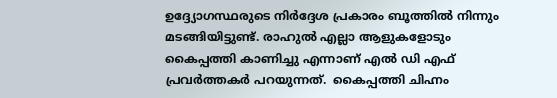ഉദ്ദ്യോഗസ്ഥരുടെ നിർദ്ദേശ പ്രകാരം ബൂത്തിൽ നിന്നും മടങ്ങിയിട്ടുണ്ട്. രാഹുൽ എല്ലാ ആളുകളോടും കൈപ്പത്തി കാണിച്ചു എന്നാണ് എൽ ഡി എഫ് പ്രവർത്തകർ പറയുന്നത്.  കൈപ്പത്തി ചിഹ്നം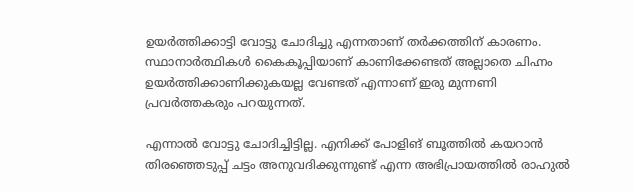ഉയർത്തിക്കാട്ടി വോട്ടു ചോദിച്ചു എന്നതാണ് തർക്കത്തിന് കാരണം. സ്ഥാനാർത്ഥികൾ കൈകൂപ്പിയാണ് കാണിക്കേണ്ടത് അല്ലാതെ ചിഹ്നം ഉയർത്തിക്കാണിക്കുകയല്ല വേണ്ടത് എന്നാണ് ഇരു മുന്നണി പ്രവർത്തകരും പറയുന്നത്.

എന്നാൽ വോട്ടു ചോദിച്ചിട്ടില്ല. എനിക്ക് പോളിങ് ബൂത്തിൽ കയറാൻ തിരഞ്ഞെടുപ്പ് ചട്ടം അനുവദിക്കുന്നുണ്ട് എന്ന അഭിപ്രായത്തിൽ രാഹുൽ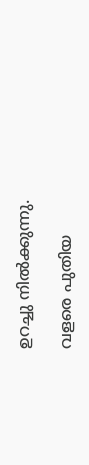ഉറച്ചു നിൽക്കുന്നു.

വളരെ പുതിയ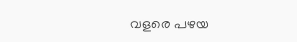വളരെ പഴയ